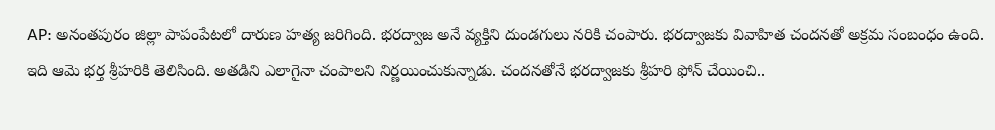AP: అనంతపురం జిల్లా పాపంపేటలో దారుణ హత్య జరిగింది. భరద్వాజ అనే వ్యక్తిని దుండగులు నరికి చంపారు. భరద్వాజకు వివాహిత చందనతో అక్రమ సంబంధం ఉంది. ఇది ఆమె భర్త శ్రీహరికి తెలిసింది. అతడిని ఎలాగైనా చంపాలని నిర్ణయించుకున్నాడు. చందనతోనే భరద్వాజకు శ్రీహరి ఫోన్ చేయించి..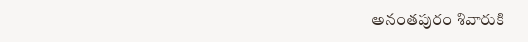అనంతపురం శివారుకి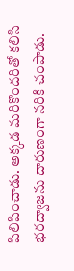పిలిపించాడు. అక్కడ మరికొందరితో కలిసి భరద్వాజను దారుణంగా నరికి చంపాడు.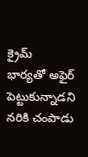క్రైమ్
భార్యతో అఫైర్ పెట్టుకున్నాడని నరికి చంపాడు